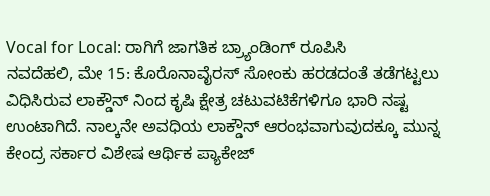Vocal for Local: ರಾಗಿಗೆ ಜಾಗತಿಕ ಬ್ರ್ಯಾಂಡಿಂಗ್ ರೂಪಿಸಿ
ನವದೆಹಲಿ, ಮೇ 15: ಕೊರೊನಾವೈರಸ್ ಸೋಂಕು ಹರಡದಂತೆ ತಡೆಗಟ್ಟಲು ವಿಧಿಸಿರುವ ಲಾಕ್ಡೌನ್ ನಿಂದ ಕೃಷಿ ಕ್ಷೇತ್ರ ಚಟುವಟಿಕೆಗಳಿಗೂ ಭಾರಿ ನಷ್ಟ ಉಂಟಾಗಿದೆ. ನಾಲ್ಕನೇ ಅವಧಿಯ ಲಾಕ್ಡೌನ್ ಆರಂಭವಾಗುವುದಕ್ಕೂ ಮುನ್ನ ಕೇಂದ್ರ ಸರ್ಕಾರ ವಿಶೇಷ ಆರ್ಥಿಕ ಪ್ಯಾಕೇಜ್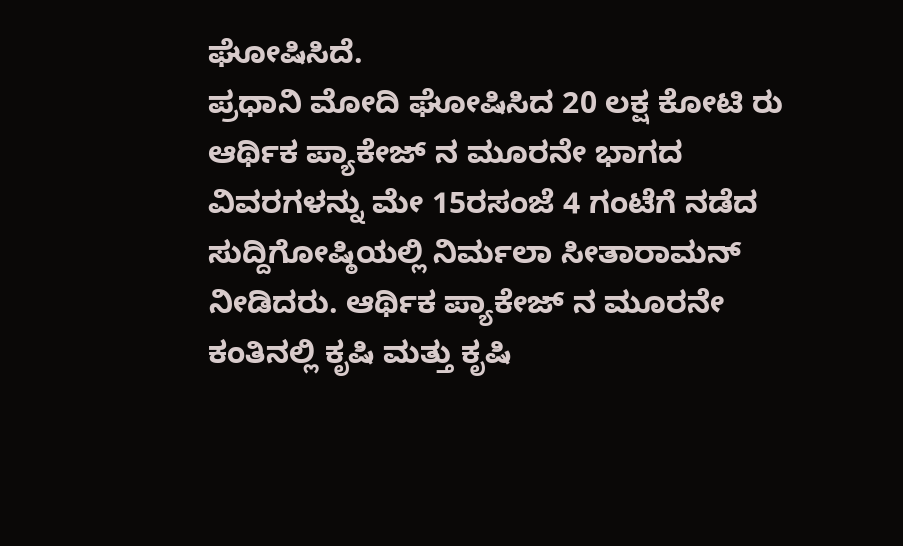ಘೋಷಿಸಿದೆ.
ಪ್ರಧಾನಿ ಮೋದಿ ಘೋಷಿಸಿದ 20 ಲಕ್ಷ ಕೋಟಿ ರು ಆರ್ಥಿಕ ಪ್ಯಾಕೇಜ್ ನ ಮೂರನೇ ಭಾಗದ ವಿವರಗಳನ್ನು ಮೇ 15ರಸಂಜೆ 4 ಗಂಟೆಗೆ ನಡೆದ ಸುದ್ದಿಗೋಷ್ಠಿಯಲ್ಲಿ ನಿರ್ಮಲಾ ಸೀತಾರಾಮನ್ ನೀಡಿದರು. ಆರ್ಥಿಕ ಪ್ಯಾಕೇಜ್ ನ ಮೂರನೇ ಕಂತಿನಲ್ಲಿ ಕೃಷಿ ಮತ್ತು ಕೃಷಿ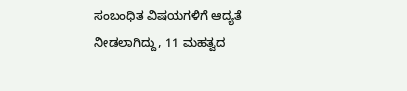ಸಂಬಂಧಿತ ವಿಷಯಗಳಿಗೆ ಆದ್ಯತೆ ನೀಡಲಾಗಿದ್ದು, 11 ಮಹತ್ವದ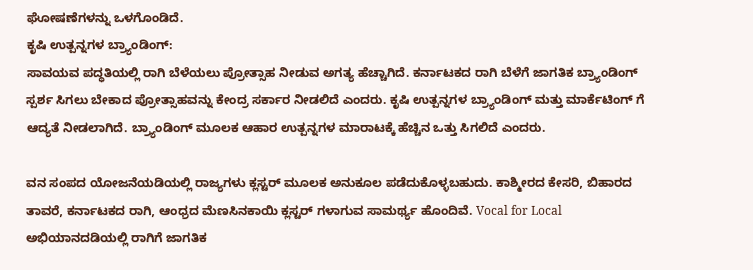ಘೋಷಣೆಗಳನ್ನು ಒಳಗೊಂಡಿದೆ.
ಕೃಷಿ ಉತ್ಪನ್ನಗಳ ಬ್ರ್ಯಾಂಡಿಂಗ್:
ಸಾವಯವ ಪದ್ಧತಿಯಲ್ಲಿ ರಾಗಿ ಬೆಳೆಯಲು ಪ್ರೋತ್ಸಾಹ ನೀಡುವ ಅಗತ್ಯ ಹೆಚ್ಚಾಗಿದೆ. ಕರ್ನಾಟಕದ ರಾಗಿ ಬೆಳೆಗೆ ಜಾಗತಿಕ ಬ್ರ್ಯಾಂಡಿಂಗ್ ಸ್ಪರ್ಶ ಸಿಗಲು ಬೇಕಾದ ಪ್ರೋತ್ಸಾಹವನ್ನು ಕೇಂದ್ರ ಸರ್ಕಾರ ನೀಡಲಿದೆ ಎಂದರು. ಕೃಷಿ ಉತ್ಪನ್ನಗಳ ಬ್ರ್ಯಾಂಡಿಂಗ್ ಮತ್ತು ಮಾರ್ಕೆಟಿಂಗ್ ಗೆ ಆದ್ಯತೆ ನೀಡಲಾಗಿದೆ. ಬ್ರ್ಯಾಂಡಿಂಗ್ ಮೂಲಕ ಆಹಾರ ಉತ್ಪನ್ನಗಳ ಮಾರಾಟಕ್ಕೆ ಹೆಚ್ಚಿನ ಒತ್ತು ಸಿಗಲಿದೆ ಎಂದರು.

ವನ ಸಂಪದ ಯೋಜನೆಯಡಿಯಲ್ಲಿ ರಾಜ್ಯಗಳು ಕ್ಲಸ್ಟರ್ ಮೂಲಕ ಅನುಕೂಲ ಪಡೆದುಕೊಳ್ಳಬಹುದು. ಕಾಶ್ಮೀರದ ಕೇಸರಿ, ಬಿಹಾರದ ತಾವರೆ, ಕರ್ನಾಟಕದ ರಾಗಿ, ಆಂಧ್ರದ ಮೆಣಸಿನಕಾಯಿ ಕ್ಲಸ್ಟರ್ ಗಳಾಗುವ ಸಾಮರ್ಥ್ಯ ಹೊಂದಿವೆ. Vocal for Local ಅಭಿಯಾನದಡಿಯಲ್ಲಿ ರಾಗಿಗೆ ಜಾಗತಿಕ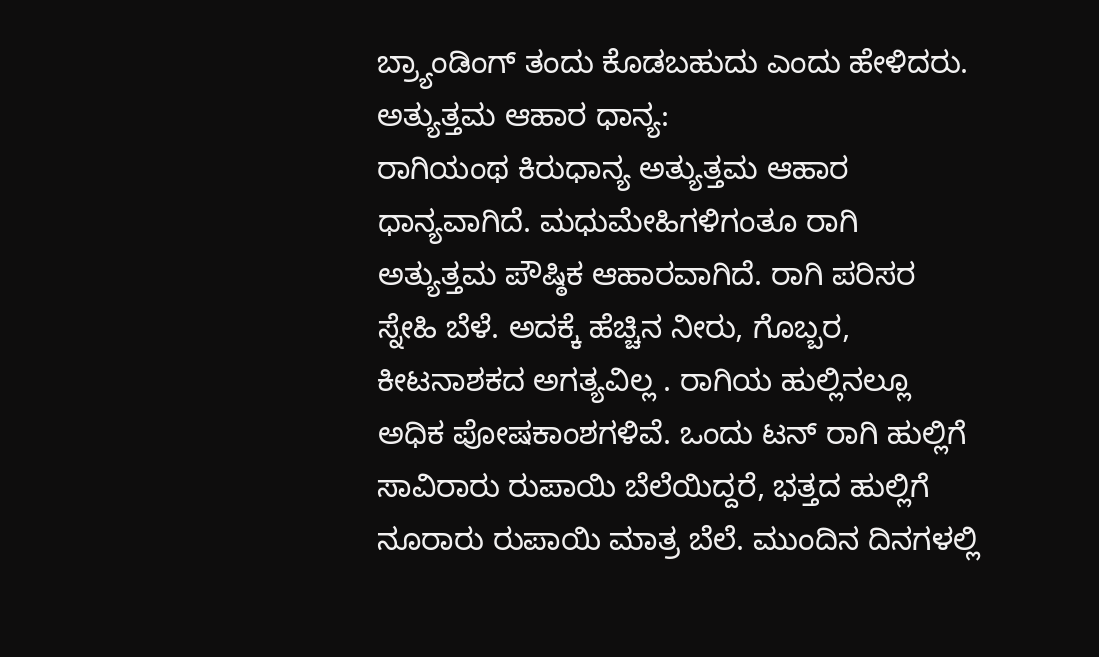ಬ್ರ್ಯಾಂಡಿಂಗ್ ತಂದು ಕೊಡಬಹುದು ಎಂದು ಹೇಳಿದರು.
ಅತ್ಯುತ್ತಮ ಆಹಾರ ಧಾನ್ಯ:
ರಾಗಿಯಂಥ ಕಿರುಧಾನ್ಯ ಅತ್ಯುತ್ತಮ ಆಹಾರ ಧಾನ್ಯವಾಗಿದೆ. ಮಧುಮೇಹಿಗಳಿಗಂತೂ ರಾಗಿ ಅತ್ಯುತ್ತಮ ಪೌಷ್ಠಿಕ ಆಹಾರವಾಗಿದೆ. ರಾಗಿ ಪರಿಸರ ಸ್ನೇಹಿ ಬೆಳೆ. ಅದಕ್ಕೆ ಹೆಚ್ಚಿನ ನೀರು, ಗೊಬ್ಬರ, ಕೀಟನಾಶಕದ ಅಗತ್ಯವಿಲ್ಲ . ರಾಗಿಯ ಹುಲ್ಲಿನಲ್ಲೂ ಅಧಿಕ ಪೋಷಕಾಂಶಗಳಿವೆ. ಒಂದು ಟನ್ ರಾಗಿ ಹುಲ್ಲಿಗೆ ಸಾವಿರಾರು ರುಪಾಯಿ ಬೆಲೆಯಿದ್ದರೆ, ಭತ್ತದ ಹುಲ್ಲಿಗೆ ನೂರಾರು ರುಪಾಯಿ ಮಾತ್ರ ಬೆಲೆ. ಮುಂದಿನ ದಿನಗಳಲ್ಲಿ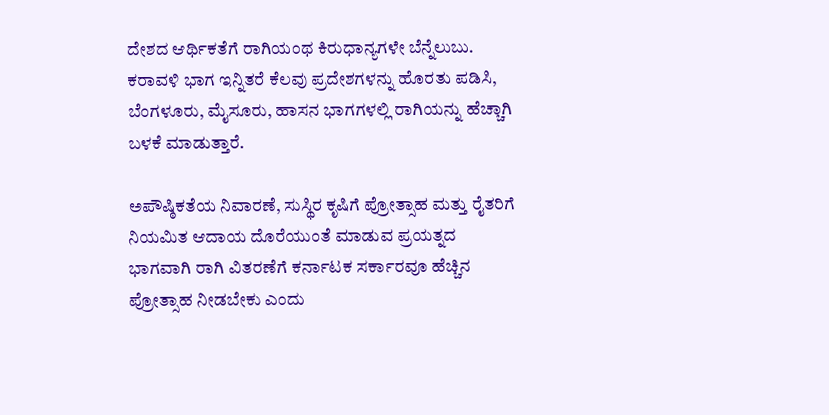ದೇಶದ ಆರ್ಥಿಕತೆಗೆ ರಾಗಿಯಂಥ ಕಿರುಧಾನ್ಯಗಳೇ ಬೆನ್ನೆಲುಬು. ಕರಾವಳಿ ಭಾಗ ಇನ್ನಿತರೆ ಕೆಲವು ಪ್ರದೇಶಗಳನ್ನು ಹೊರತು ಪಡಿಸಿ, ಬೆಂಗಳೂರು, ಮೈಸೂರು, ಹಾಸನ ಭಾಗಗಳಲ್ಲಿ ರಾಗಿಯನ್ನು ಹೆಚ್ಚಾಗಿ ಬಳಕೆ ಮಾಡುತ್ತಾರೆ.

ಅಪೌಷ್ಠಿಕತೆಯ ನಿವಾರಣೆ, ಸುಸ್ಥಿರ ಕೃಷಿಗೆ ಪ್ರೋತ್ಸಾಹ ಮತ್ತು ರೈತರಿಗೆ ನಿಯಮಿತ ಆದಾಯ ದೊರೆಯುಂತೆ ಮಾಡುವ ಪ್ರಯತ್ನದ ಭಾಗವಾಗಿ ರಾಗಿ ವಿತರಣೆಗೆ ಕರ್ನಾಟಕ ಸರ್ಕಾರವೂ ಹೆಚ್ಚಿನ ಪ್ರೋತ್ಸಾಹ ನೀಡಬೇಕು ಎಂದು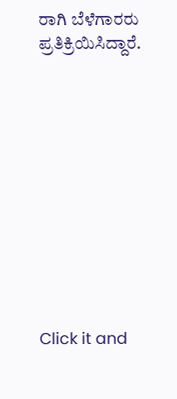ರಾಗಿ ಬೆಳೆಗಾರರು ಪ್ರತಿಕ್ರಿಯಿಸಿದ್ದಾರೆ.











Click it and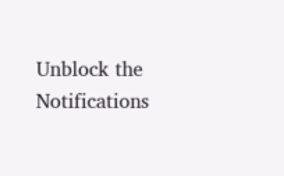Unblock the Notifications